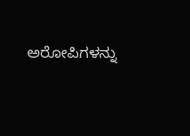ಅರೋಪಿಗಳನ್ನು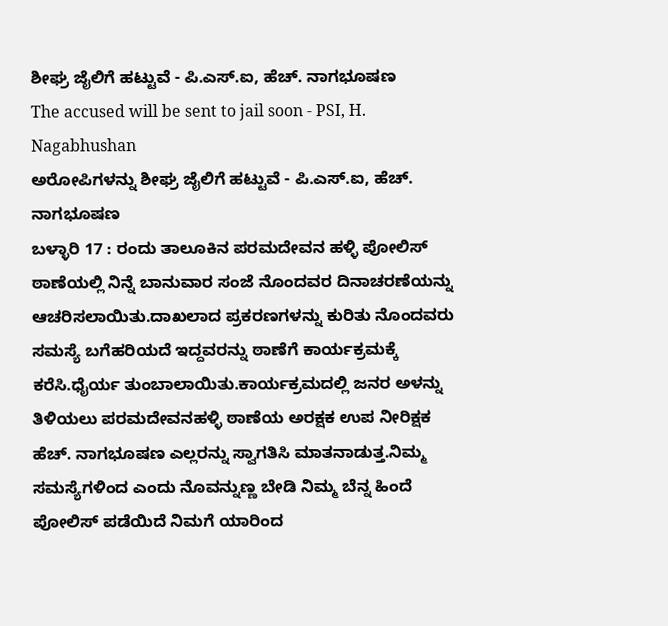ಶೀಘ್ರ ಜೈಲಿಗೆ ಹಟ್ಟುವೆ - ಪಿ.ಎಸ್.ಐ, ಹೆಚ್. ನಾಗಭೂಷಣ
The accused will be sent to jail soon - PSI, H. Nagabhushan
ಅರೋಪಿಗಳನ್ನು ಶೀಘ್ರ ಜೈಲಿಗೆ ಹಟ್ಟುವೆ - ಪಿ.ಎಸ್.ಐ, ಹೆಚ್. ನಾಗಭೂಷಣ
ಬಳ್ಳಾರಿ 17 : ರಂದು ತಾಲೂಕಿನ ಪರಮದೇವನ ಹಳ್ಳಿ ಪೋಲಿಸ್ ಠಾಣೆಯಲ್ಲಿ ನಿನ್ನೆ ಬಾನುವಾರ ಸಂಜೆ ನೊಂದವರ ದಿನಾಚರಣೆಯನ್ನು ಆಚರಿಸಲಾಯಿತು.ದಾಖಲಾದ ಪ್ರಕರಣಗಳನ್ನು ಕುರಿತು ನೊಂದವರು ಸಮಸ್ಯೆ ಬಗೆಹರಿಯದೆ ಇದ್ದವರನ್ನು ಠಾಣೆಗೆ ಕಾರ್ಯಕ್ರಮಕ್ಕೆ ಕರೆಸಿ.ಧೈರ್ಯ ತುಂಬಾಲಾಯಿತು.ಕಾರ್ಯಕ್ರಮದಲ್ಲಿ ಜನರ ಅಳನ್ನು ತಿಳಿಯಲು ಪರಮದೇವನಹಳ್ಳಿ ಠಾಣೆಯ ಅರಕ್ಷಕ ಉಪ ನೀರಿಕ್ಷಕ ಹೆಚ್. ನಾಗಭೂಷಣ ಎಲ್ಲರನ್ನು ಸ್ವಾಗತಿಸಿ ಮಾತನಾಡುತ್ತ.ನಿಮ್ಮ ಸಮಸ್ಯೆಗಳಿಂದ ಎಂದು ನೊವನ್ನುಣ್ಣ ಬೇಡಿ ನಿಮ್ಮ ಬೆನ್ನ ಹಿಂದೆ ಪೋಲಿಸ್ ಪಡೆಯಿದೆ ನಿಮಗೆ ಯಾರಿಂದ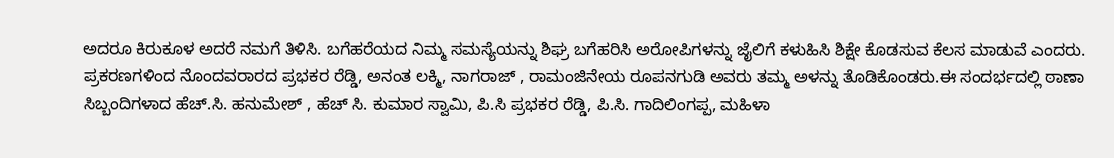ಅದರೂ ಕಿರುಕೂಳ ಅದರೆ ನಮಗೆ ತಿಳಿಸಿ. ಬಗೆಹರೆಯದ ನಿಮ್ಮ ಸಮಸ್ಯೆಯನ್ನು ಶಿಘ್ರ ಬಗೆಹರಿಸಿ ಅರೋಪಿಗಳನ್ನು ಜೈಲಿಗೆ ಕಳುಹಿಸಿ ಶಿಕ್ಷೇ ಕೊಡಸುವ ಕೆಲಸ ಮಾಡುವೆ ಎಂದರು. ಪ್ರಕರಣಗಳಿಂದ ನೊಂದವರಾರದ ಪ್ರಭಕರ ರೆಡ್ಡಿ, ಅನಂತ ಲಕ್ಮಿ, ನಾಗರಾಜ್ , ರಾಮಂಜಿನೇಯ ರೂಪನಗುಡಿ ಅವರು ತಮ್ಮ ಅಳನ್ನು ತೊಡಿಕೊಂಡರು.ಈ ಸಂದರ್ಭದಲ್ಲಿ ಠಾಣಾ ಸಿಬ್ಬಂದಿಗಳಾದ ಹೆಚ್.ಸಿ. ಹನುಮೇಶ್ , ಹೆಚ್ ಸಿ. ಕುಮಾರ ಸ್ವಾಮಿ, ಪಿ.ಸಿ ಪ್ರಭಕರ ರೆಡ್ಡಿ, ಪಿ.ಸಿ. ಗಾದಿಲಿಂಗಪ್ಪ, ಮಹಿಳಾ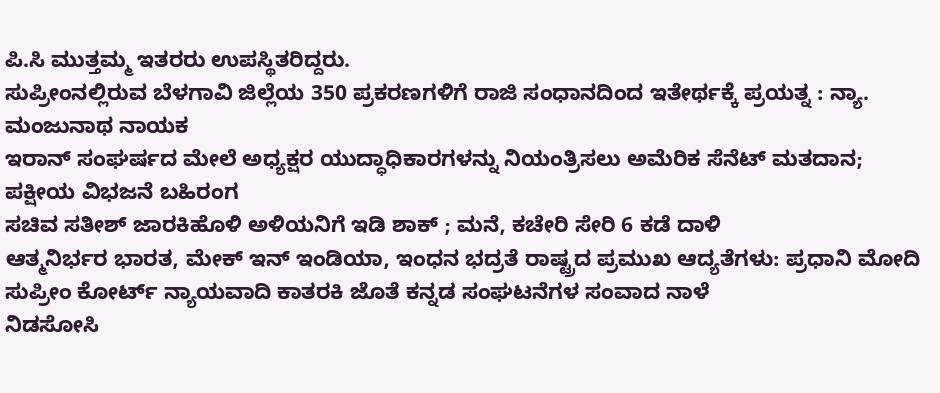ಪಿ.ಸಿ ಮುತ್ತಮ್ಮ ಇತರರು ಉಪಸ್ಥಿತರಿದ್ದರು.
ಸುಪ್ರೀಂನಲ್ಲಿರುವ ಬೆಳಗಾವಿ ಜಿಲ್ಲೆಯ 350 ಪ್ರಕರಣಗಳಿಗೆ ರಾಜಿ ಸಂಧಾನದಿಂದ ಇತೇರ್ಥಕ್ಕೆ ಪ್ರಯತ್ನ : ನ್ಯಾ. ಮಂಜುನಾಥ ನಾಯಕ
ಇರಾನ್ ಸಂಘರ್ಷದ ಮೇಲೆ ಅಧ್ಯಕ್ಷರ ಯುದ್ಧಾಧಿಕಾರಗಳನ್ನು ನಿಯಂತ್ರಿಸಲು ಅಮೆರಿಕ ಸೆನೆಟ್ ಮತದಾನ; ಪಕ್ಷೀಯ ವಿಭಜನೆ ಬಹಿರಂಗ
ಸಚಿವ ಸತೀಶ್ ಜಾರಕಿಹೊಳಿ ಅಳಿಯನಿಗೆ ಇಡಿ ಶಾಕ್ ; ಮನೆ, ಕಚೇರಿ ಸೇರಿ 6 ಕಡೆ ದಾಳಿ
ಆತ್ಮನಿರ್ಭರ ಭಾರತ, ಮೇಕ್ ಇನ್ ಇಂಡಿಯಾ, ಇಂಧನ ಭದ್ರತೆ ರಾಷ್ಟ್ರದ ಪ್ರಮುಖ ಆದ್ಯತೆಗಳು: ಪ್ರಧಾನಿ ಮೋದಿ
ಸುಪ್ರೀಂ ಕೋರ್ಟ್ ನ್ಯಾಯವಾದಿ ಕಾತರಕಿ ಜೊತೆ ಕನ್ನಡ ಸಂಘಟನೆಗಳ ಸಂವಾದ ನಾಳೆ
ನಿಡಸೋಸಿ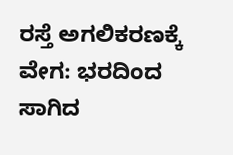ರಸ್ತೆ ಅಗಲಿಕರಣಕ್ಕೆ ವೇಗ: ಭರದಿಂದ ಸಾಗಿದ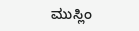ಮುಸ್ಲಿಂ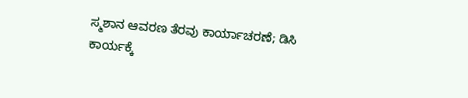ಸ್ಮಶಾನ ಆವರಣ ತೆರವು ಕಾರ್ಯಾಚರಣೆ; ಡಿಸಿ ಕಾರ್ಯಕ್ಕೆ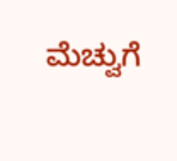ಮೆಚ್ವುಗೆ